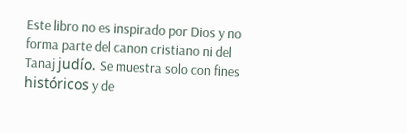Este libro no es inspirado por Dios y no forma parte del canon cristiano ni del Tanaj judío. Se muestra solo con fines históricos y de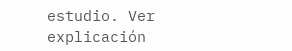estudio. Ver explicación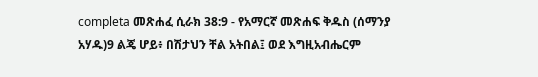completa መጽሐፈ ሲራክ 38:9 - የአማርኛ መጽሐፍ ቅዱስ (ሰማንያ አሃዱ)9 ልጄ ሆይ፥ በሽታህን ቸል አትበል፤ ወደ እግዚአብሔርም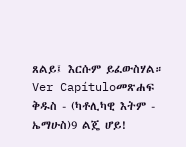ጸልይ፤ እርሱም ይፈውስሃል። Ver Capítuloመጽሐፍ ቅዱስ - (ካቶሊካዊ እትም - ኤማሁስ)9 ልጄ ሆይ!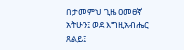በታመምህ ጊዜ ዐመፀኛ አትሁን፤ ወደ እግዚአብሔር ጸልይ፤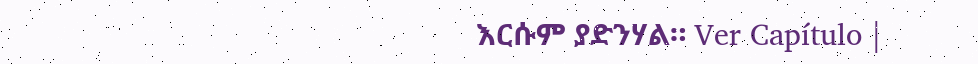እርሱም ያድንሃል። Ver Capítulo |